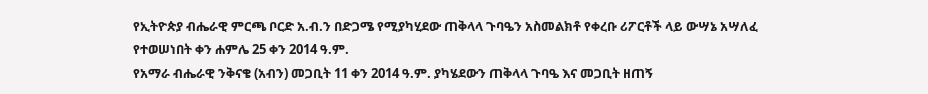የኢትዮጵያ ብሔራዊ ምርጫ ቦርድ አ.ብ.ን በድጋሜ የሚያካሂደው ጠቅላላ ጉባዔን አስመልክቶ የቀረቡ ሪፖርቶች ላይ ውሣኔ አሣለፈ
የተወሠነበት ቀን ሐምሌ 25 ቀን 2014 ዓ.ም.
የአማራ ብሔራዊ ንቅናቄ (አብን) መጋቢት 11 ቀን 2014 ዓ.ም. ያካሄደውን ጠቅላላ ጉባዔ እና መጋቢት ዘጠኝ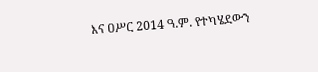እና ዐሥር 2014 ዓ.ም. የተካሄደውን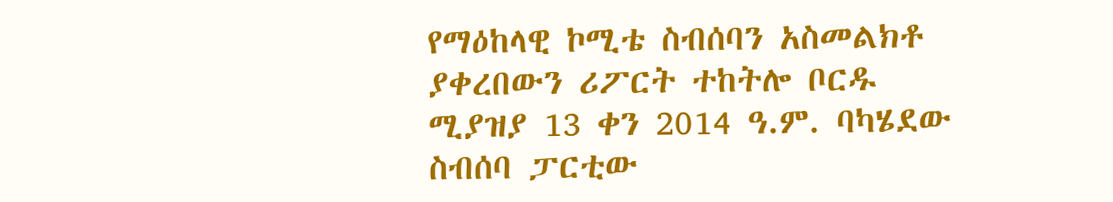የማዕከላዊ ኮሚቴ ስብሰባን አስመልክቶ ያቀረበውን ሪፖርት ተከትሎ ቦርዱ ሚያዝያ 13 ቀን 2014 ዓ.ም. ባካሄደው ስብሰባ ፓርቲው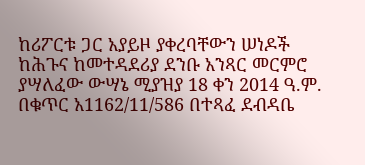ከሪፖርቱ ጋር አያይዞ ያቀረባቸውን ሠነዶች ከሕጉና ከመተዳደሪያ ደንቡ አንጻር መርምሮ ያሣለፈው ውሣኔ ሚያዝያ 18 ቀን 2014 ዓ.ም. በቁጥር አ1162/11/586 በተጻፈ ደብዳቤ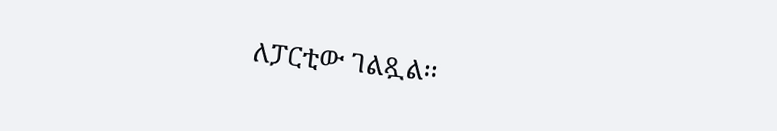ለፓርቲው ገልጿል፡፡